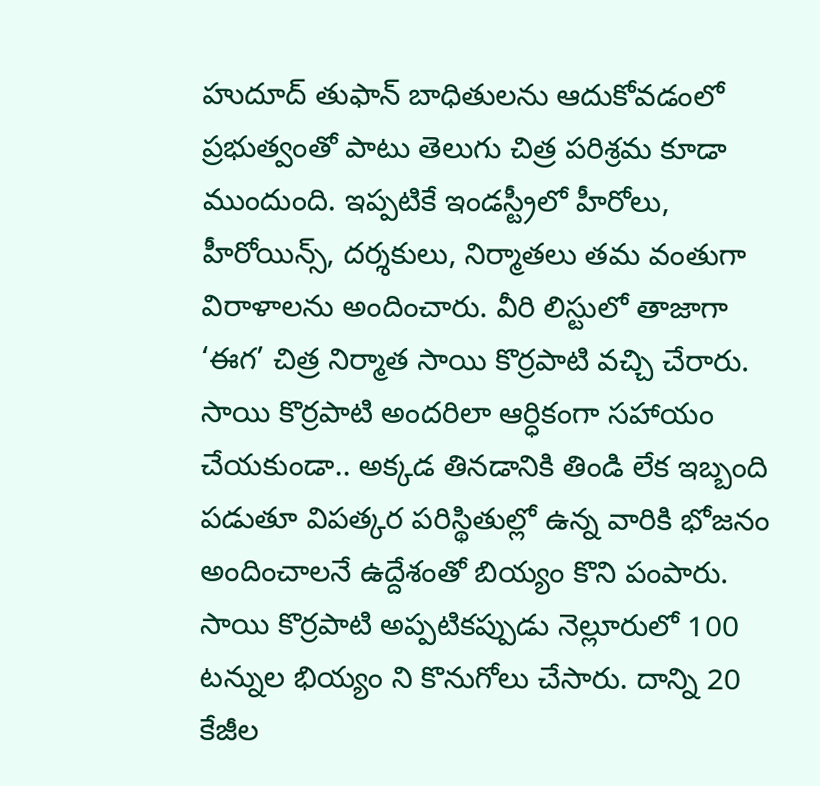హుదూద్ తుఫాన్ బాధితులను ఆదుకోవడంలో ప్రభుత్వంతో పాటు తెలుగు చిత్ర పరిశ్రమ కూడా ముందుంది. ఇప్పటికే ఇండస్ట్రీలో హీరోలు, హీరోయిన్స్, దర్శకులు, నిర్మాతలు తమ వంతుగా విరాళాలను అందించారు. వీరి లిస్టులో తాజాగా ‘ఈగ’ చిత్ర నిర్మాత సాయి కొర్రపాటి వచ్చి చేరారు.
సాయి కొర్రపాటి అందరిలా ఆర్ధికంగా సహాయం చేయకుండా.. అక్కడ తినడానికి తిండి లేక ఇబ్బంది పడుతూ విపత్కర పరిస్థితుల్లో ఉన్న వారికి భోజనం అందించాలనే ఉద్దేశంతో బియ్యం కొని పంపారు. సాయి కొర్రపాటి అప్పటికప్పుడు నెల్లూరులో 100 టన్నుల భియ్యం ని కొనుగోలు చేసారు. దాన్ని 20 కేజీల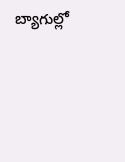బ్యాగుల్లో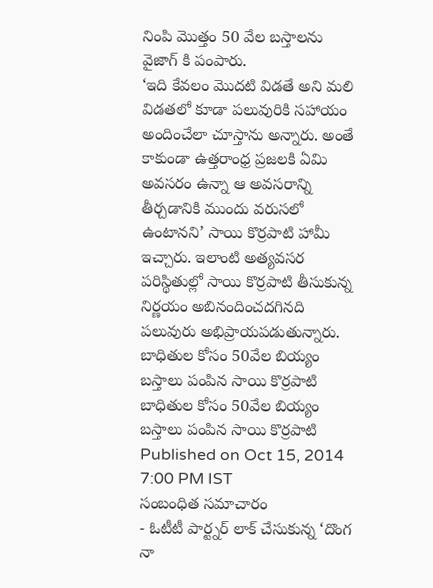నింపి మొత్తం 50 వేల బస్తాలను వైజాగ్ కి పంపారు.
‘ఇది కేవలం మొదటి విడతే అని మలి విడతలో కూడా పలువురికి సహాయం అందించేలా చూస్తాను అన్నారు. అంతే కాకుండా ఉత్తరాంధ్ర ప్రజలకి ఏమి అవసరం ఉన్నా ఆ అవసరాన్ని తీర్చడానికి ముందు వరుసలో ఉంటానని’ సాయి కొర్రపాటి హామీ ఇచ్చారు. ఇలాంటి అత్యవసర పరిస్థితుల్లో సాయి కొర్రపాటి తీసుకున్న నిర్ణయం అబినందించదగినది పలువురు అభిప్రాయపడుతున్నారు.
బాధితుల కోసం 50వేల బియ్యం బస్తాలు పంపిన సాయి కొర్రపాటి
బాధితుల కోసం 50వేల బియ్యం బస్తాలు పంపిన సాయి కొర్రపాటి
Published on Oct 15, 2014 7:00 PM IST
సంబంధిత సమాచారం
- ఓటీటీ పార్ట్నర్ లాక్ చేసుకున్న ‘దొంగ నా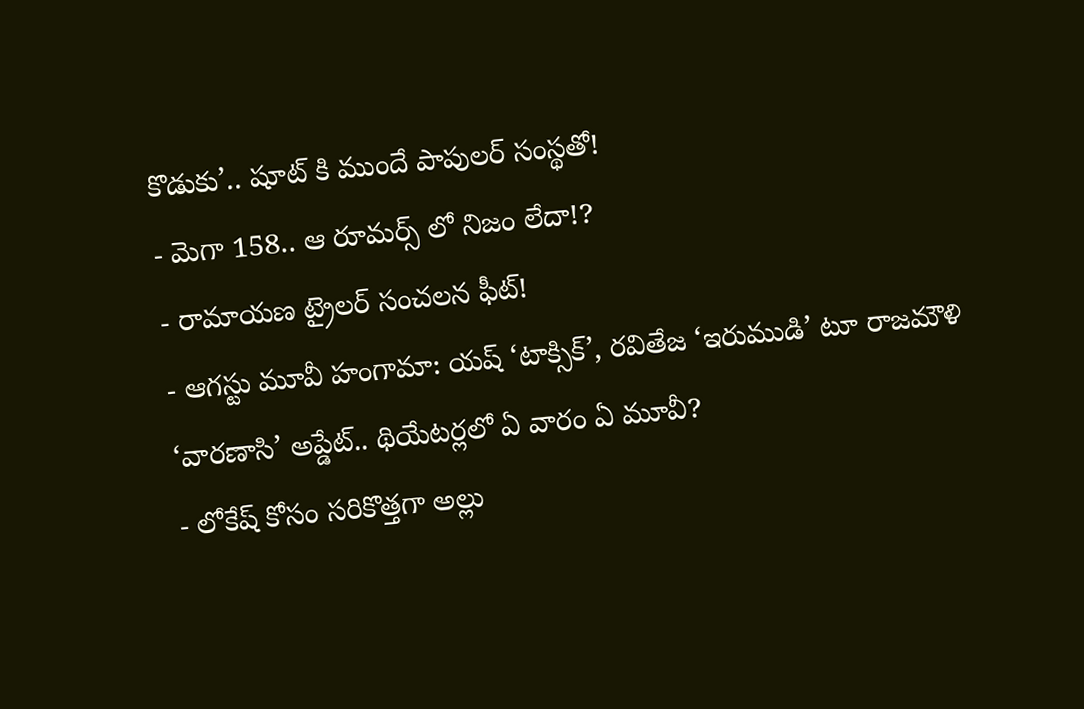కొడుకు’.. షూట్ కి ముందే పాపులర్ సంస్థతో!
- మెగా 158.. ఆ రూమర్స్ లో నిజం లేదా!?
- రామాయణ ట్రైలర్ సంచలన ఫీట్!
- ఆగస్టు మూవీ హంగామా: యష్ ‘టాక్సిక్’, రవితేజ ‘ఇరుముడి’ టూ రాజమౌళి ‘వారణాసి’ అప్డేట్.. థియేటర్లలో ఏ వారం ఏ మూవీ?
- లోకేష్ కోసం సరికొత్తగా అల్లు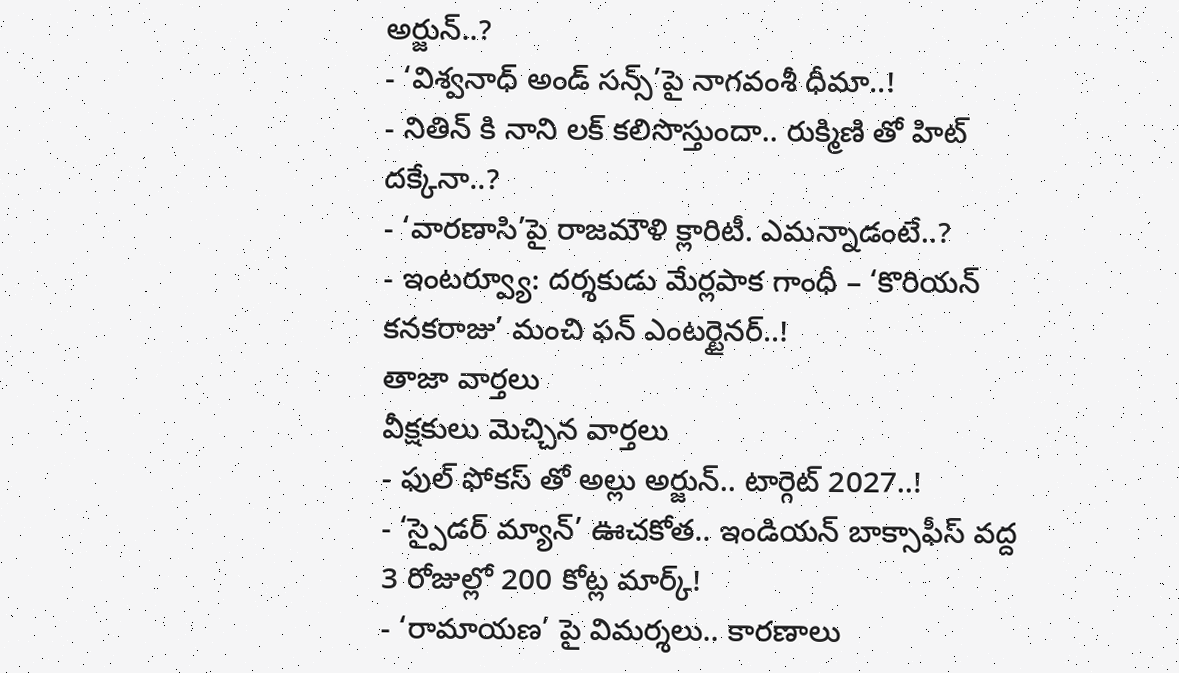అర్జున్..?
- ‘విశ్వనాధ్ అండ్ సన్స్’పై నాగవంశీ ధీమా..!
- నితిన్ కి నాని లక్ కలిసొస్తుందా.. రుక్మిణి తో హిట్ దక్కేనా..?
- ‘వారణాసి’పై రాజమౌళి క్లారిటీ. ఎమన్నాడంటే..?
- ఇంటర్వ్యూ: దర్శకుడు మేర్లపాక గాంధీ – ‘కొరియన్ కనకరాజు’ మంచి ఫన్ ఎంటర్టైనర్..!
తాజా వార్తలు
వీక్షకులు మెచ్చిన వార్తలు
- ఫుల్ ఫోకస్ తో అల్లు అర్జున్.. టార్గెట్ 2027..!
- ‘స్పైడర్ మ్యాన్’ ఊచకోత.. ఇండియన్ బాక్సాఫీస్ వద్ద 3 రోజుల్లో 200 కోట్ల మార్క్!
- ‘రామాయణ’ పై విమర్శలు.. కారణాలు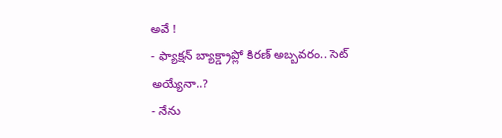అవే !
- ఫ్యాక్షన్ బ్యాక్డ్రాప్లో కిరణ్ అబ్బవరం.. సెట్ అయ్యేనా..?
- నేను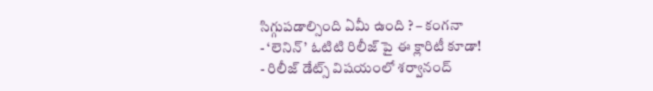సిగ్గుపడాల్సింది ఏమీ ఉంది ? – కంగనా
- ‘లెనిన్’ ఓటిటి రిలీజ్ పై ఈ క్లారిటీ కూడా!
- రిలీజ్ డేట్స్ విషయంలో శర్వానంద్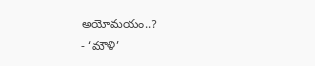అయోమయం..?
- ‘మౌళి’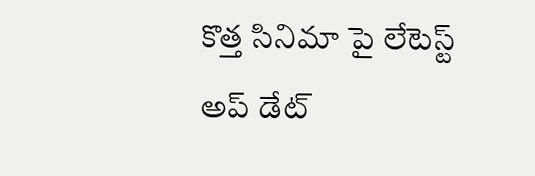కొత్త సినిమా పై లేటెస్ట్ అప్ డేట్